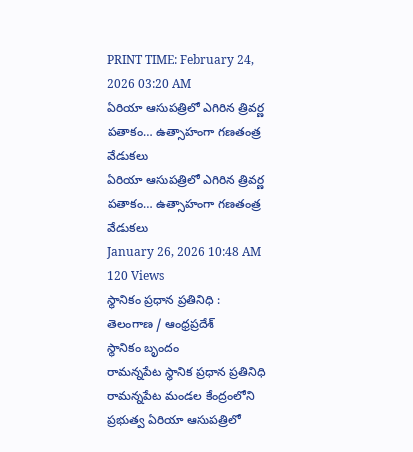PRINT TIME: February 24, 2026 03:20 AM
ఏరియా ఆసుపత్రిలో ఎగిరిన త్రివర్ణ పతాకం… ఉత్సాహంగా గణతంత్ర వేడుకలు
ఏరియా ఆసుపత్రిలో ఎగిరిన త్రివర్ణ పతాకం… ఉత్సాహంగా గణతంత్ర వేడుకలు
January 26, 2026 10:48 AM
120 Views
స్థానికం ప్రధాన ప్రతినిధి :
తెలంగాణ / ఆంధ్రప్రదేశ్
స్థానికం బృందం
రామన్నపేట స్థానిక ప్రధాన ప్రతినిధి
రామన్నపేట మండల కేంద్రంలోని ప్రభుత్వ ఏరియా ఆసుపత్రిలో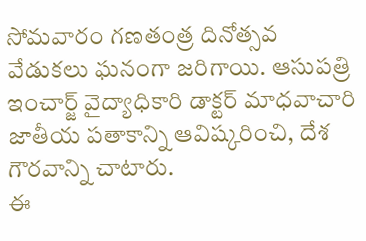సోమవారం గణతంత్ర దినోత్సవ వేడుకలు ఘనంగా జరిగాయి. ఆసుపత్రి ఇంచార్జ్ వైద్యాధికారి డాక్టర్ మాధవాచారి జాతీయ పతాకాన్ని ఆవిష్కరించి, దేశ గౌరవాన్ని చాటారు.
ఈ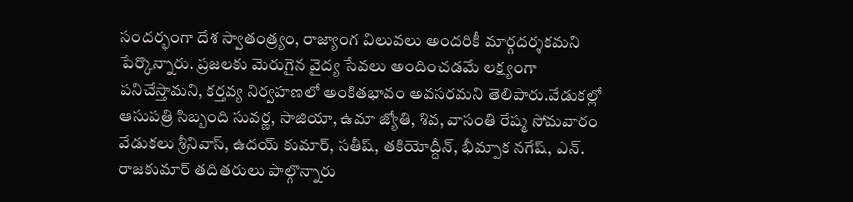సందర్భంగా దేశ స్వాతంత్ర్యం, రాజ్యాంగ విలువలు అందరికీ మార్గదర్శకమని పేర్కొన్నారు. ప్రజలకు మెరుగైన వైద్య సేవలు అందించడమే లక్ష్యంగా పనిచేస్తామని, కర్తవ్య నిర్వహణలో అంకితభావం అవసరమని తెలిపారు.వేడుకల్లో ఆసుపత్రి సిబ్బంది సువర్ణ, సాజియా, ఉమా జ్యోతి, శివ, వాసంతి రేష్మ సోమవారం వేడుకలు శ్రీనివాస్, ఉదయ్ కుమార్, సతీష్, తకియోద్దీన్, భీమ్పాక నగేష్, ఎన్. రాజకుమార్ తదితరులు పాల్గొన్నారు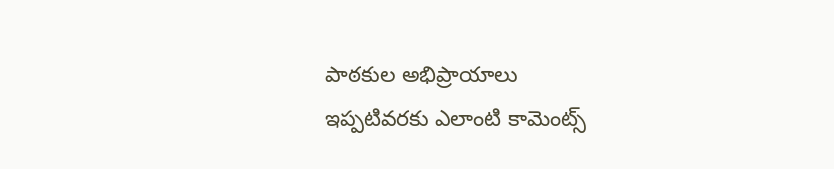పాఠకుల అభిప్రాయాలు
ఇప్పటివరకు ఎలాంటి కామెంట్స్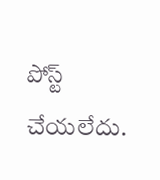పోస్ట్ చేయలేదు.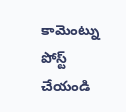కామెంట్ను పోస్ట్ చేయండి